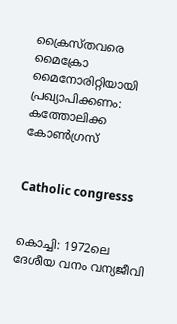ക്രൈസ്തവരെ മൈക്രോ മൈനോരിറ്റിയായി പ്രഖ്യാപിക്കണം: കത്തോലിക്ക കോണ്‍ഗ്രസ്


Catholic congresss


കൊച്ചി: 1972ലെ ദേശീയ വനം വന്യജീവി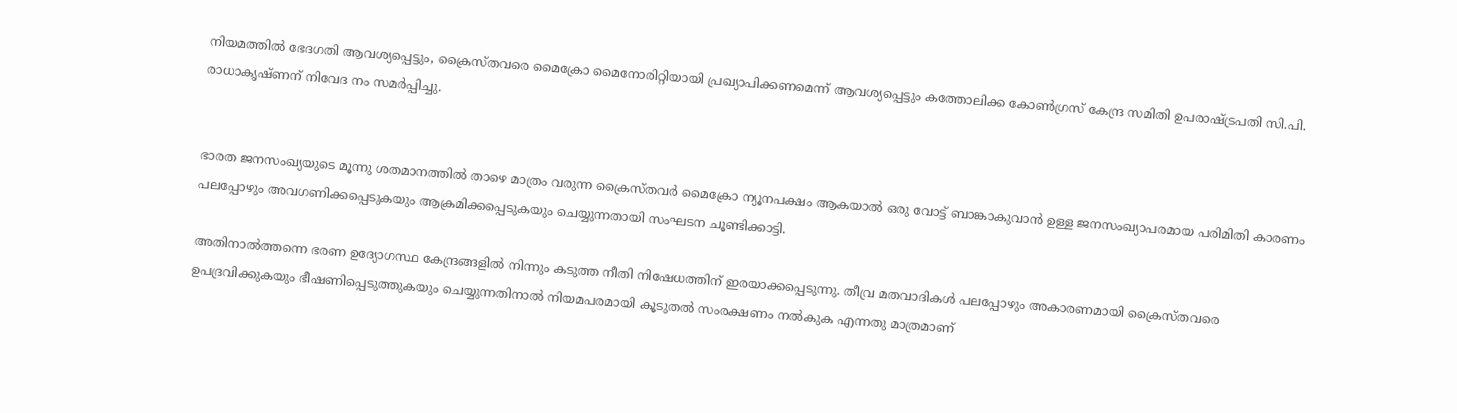നിയമത്തില്‍ ഭേദഗതി ആവശ്യപ്പെട്ടും, ക്രൈസ്തവരെ മൈക്രോ മൈനോരിറ്റിയായി പ്രഖ്യാപിക്കണമെന്ന് ആവശ്യപ്പെട്ടും കത്തോലിക്ക കോണ്‍ഗ്രസ് കേന്ദ്ര സമിതി ഉപരാഷ്ട്രപതി സി.പി. രാധാകൃഷ്ണന് നിവേദ നം സമര്‍പ്പിച്ചു.


ഭാരത ജനസംഖ്യയുടെ മൂന്നു ശതമാനത്തില്‍ താഴെ മാത്രം വരുന്ന ക്രൈസ്തവര്‍ മൈക്രോ ന്യൂനപക്ഷം ആകയാല്‍ ഒരു വോട്ട് ബാങ്കാകുവാന്‍ ഉള്ള ജനസംഖ്യാപരമായ പരിമിതി കാരണം പലപ്പോഴും അവഗണിക്കപ്പെടുകയും ആക്രമിക്കപ്പെടുകയും ചെയ്യുന്നതായി സംഘടന ചൂണ്ടിക്കാട്ടി.

അതിനാല്‍ത്തന്നെ ഭരണ ഉദ്യോഗസ്ഥ കേന്ദ്രങ്ങളില്‍ നിന്നും കടുത്ത നീതി നിഷേധത്തിന് ഇരയാക്കപ്പെടുന്നു. തീവ്ര മതവാദികള്‍ പലപ്പോഴും അകാരണമായി ക്രൈസ്തവരെ ഉപദ്രവിക്കുകയും ഭീഷണിപ്പെടുത്തുകയും ചെയ്യുന്നതിനാല്‍ നിയമപരമായി കൂടുതല്‍ സംരക്ഷണം നല്‍കുക എന്നതു മാത്രമാണ്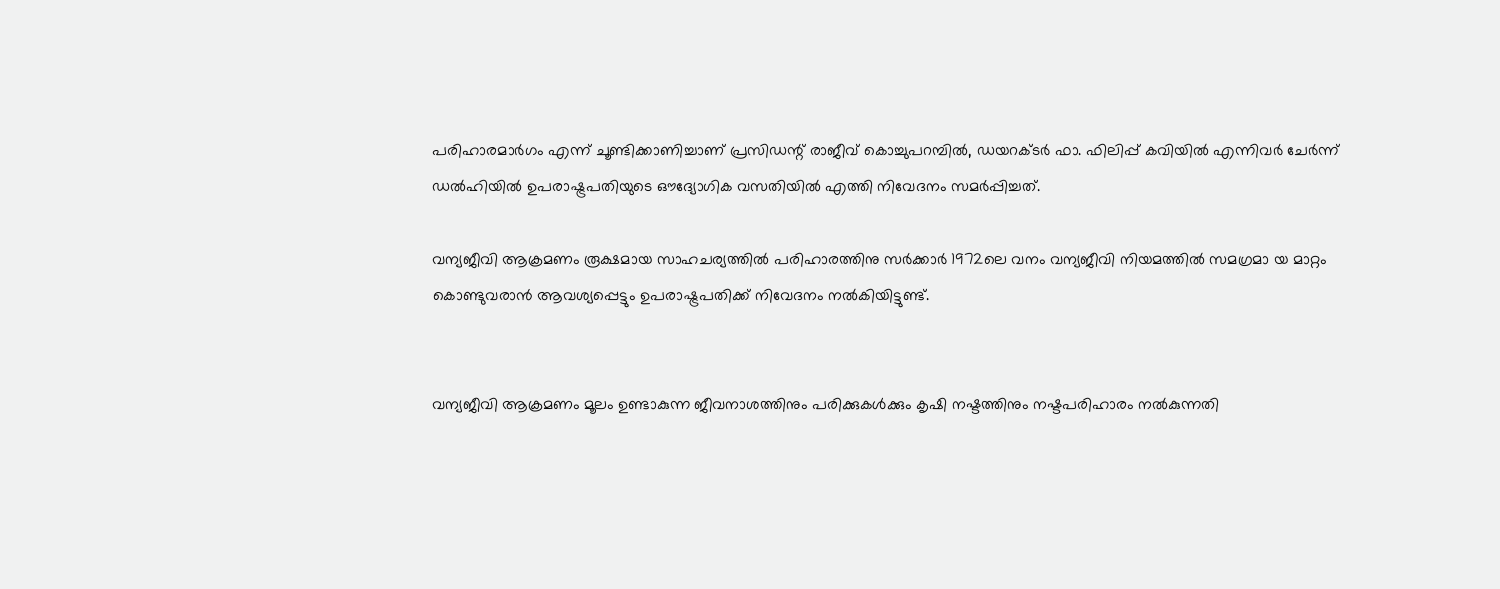പരിഹാരമാര്‍ഗം എന്ന് ചൂണ്ടിക്കാണിച്ചാണ് പ്രസിഡന്റ് രാജീവ് കൊച്ചുപറമ്പില്‍, ഡയറക്ടര്‍ ഫാ. ഫിലിപ്പ് കവിയില്‍ എന്നിവര്‍ ചേര്‍ന്ന് ഡല്‍ഹിയില്‍ ഉപരാഷ്ട്രപതിയുടെ ഔദ്യോഗിക വസതിയില്‍ എത്തി നിവേദനം സമര്‍പ്പിച്ചത്.

വന്യജീവി ആക്രമണം രൂക്ഷമായ സാഹചര്യത്തില്‍ പരിഹാരത്തിനു സര്‍ക്കാര്‍ 1972ലെ വനം വന്യജീവി നിയമത്തില്‍ സമഗ്രമാ യ മാറ്റം കൊണ്ടുവരാന്‍ ആവശ്യപ്പെട്ടും ഉപരാഷ്ട്രപതിക്ക് നിവേദനം നല്‍കിയിട്ടുണ്ട്.


വന്യജീവി ആക്രമണം മൂലം ഉണ്ടാകുന്ന ജീവനാശത്തിനും പരിക്കുകള്‍ക്കും കൃഷി നഷ്ടത്തിനും നഷ്ടപരിഹാരം നല്‍കുന്നതി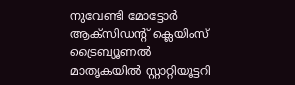നുവേണ്ടി മോട്ടോര്‍ ആക്സിഡന്റ് ക്ലെയിംസ് ട്രൈബ്യൂണല്‍ മാതൃകയില്‍ സ്റ്റാറ്റിയൂട്ടറി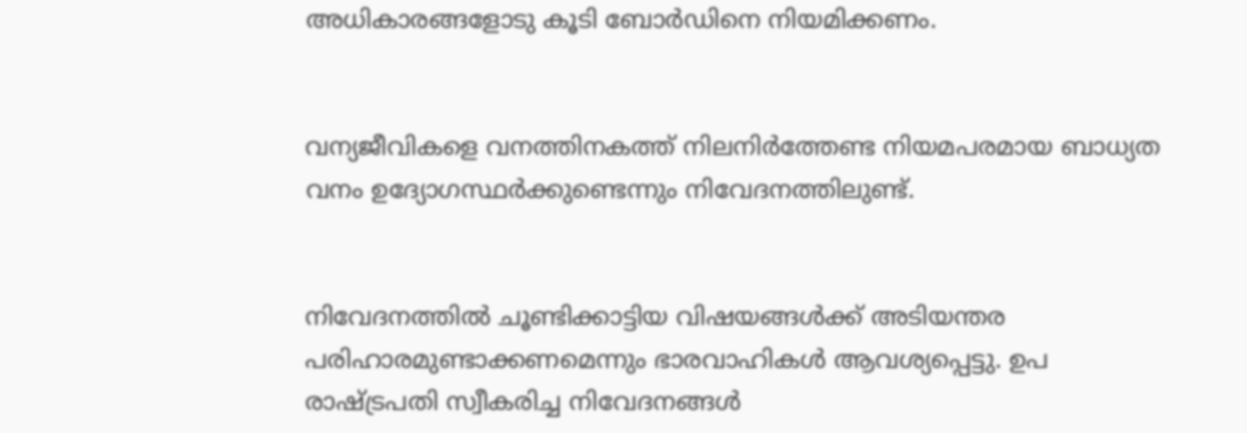അധികാരങ്ങളോടു കൂടി ബോര്‍ഡിനെ നിയമിക്കണം.


വന്യജീവികളെ വനത്തിനകത്ത് നിലനിര്‍ത്തേണ്ട നിയമപരമായ ബാധ്യത വനം ഉദ്യോഗസ്ഥര്‍ക്കുണ്ടെന്നും നിവേദനത്തിലുണ്ട്.


നിവേദനത്തില്‍ ചൂണ്ടിക്കാട്ടിയ വിഷയങ്ങള്‍ക്ക് അടിയന്തര പരിഹാരമുണ്ടാക്കണമെന്നും ഭാരവാഹികള്‍ ആവശ്യപ്പെട്ടു. ഉപ രാഷ്ട്രപതി സ്വീകരിച്ച നിവേദനങ്ങള്‍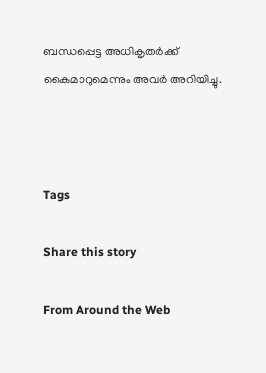ബന്ധപ്പെട്ട അധികൃതര്‍ക്ക് കൈമാറുമെന്നും അവര്‍ അറിയിച്ചു.



Tags

Share this story

From Around the Web